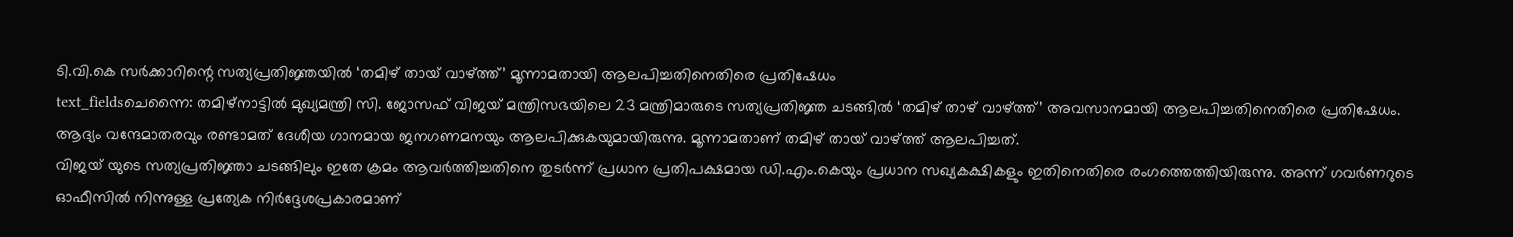ടി.വി.കെ സർക്കാറിന്റെ സത്യപ്രതിജ്ഞയിൽ ‘തമിഴ് തായ് വാഴ്ത്ത്’ മൂന്നാമതായി ആലപിച്ചതിനെതിരെ പ്രതിഷേധം
text_fieldsചെന്നൈ: തമിഴ്നാട്ടിൽ മുഖ്യമന്ത്രി സി. ജോസഫ് വിജയ് മന്ത്രിസഭയിലെ 23 മന്ത്രിമാരുടെ സത്യപ്രതിജ്ഞ ചടങ്ങിൽ ‘തമിഴ് താഴ് വാഴ്ത്ത്’ അവസാനമായി ആലപിച്ചതിനെതിരെ പ്രതിഷേധം. ആദ്യം വന്ദേമാതരവും രണ്ടാമത് ദേശീയ ഗാനമായ ജനഗണമനയും ആലപിക്കുകയുമായിരുന്നു. മൂന്നാമതാണ് തമിഴ് തായ് വാഴ്ത്ത് ആലപിച്ചത്.
വിജയ് യുടെ സത്യപ്രതിജ്ഞാ ചടങ്ങിലും ഇതേ ക്രമം ആവർത്തിച്ചതിനെ തുടർന്ന് പ്രധാന പ്രതിപക്ഷമായ ഡി.എം.കെയും പ്രധാന സഖ്യകക്ഷികളും ഇതിനെതിരെ രംഗത്തെത്തിയിരുന്നു. അന്ന് ഗവർണറുടെ ഓഫീസിൽ നിന്നുള്ള പ്രത്യേക നിർദ്ദേശപ്രകാരമാണ്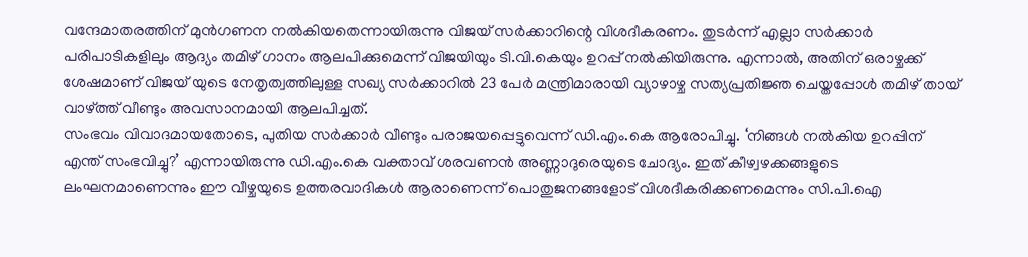വന്ദേമാതരത്തിന് മുൻഗണന നൽകിയതെന്നായിരുന്നു വിജയ് സർക്കാറിന്റെ വിശദീകരണം. തുടർന്ന് എല്ലാ സർക്കാർ പരിപാടികളിലും ആദ്യം തമിഴ് ഗാനം ആലപിക്കുമെന്ന് വിജയിയും ടി.വി.കെയും ഉറപ്പ് നൽകിയിരുന്നു. എന്നാൽ, അതിന് ഒരാഴ്ചക്ക് ശേഷമാണ് വിജയ് യുടെ നേതൃത്വത്തിലുള്ള സഖ്യ സർക്കാറിൽ 23 പേർ മന്ത്രിമാരായി വ്യാഴാഴ്ച സത്യപ്രതിജ്ഞ ചെയ്തപ്പോൾ തമിഴ് തായ് വാഴ്ത്ത് വീണ്ടും അവസാനമായി ആലപിച്ചത്.
സംഭവം വിവാദമായതോടെ, പുതിയ സർക്കാർ വീണ്ടും പരാജയപ്പെട്ടുവെന്ന് ഡി.എം.കെ ആരോപിച്ചു. ‘നിങ്ങൾ നൽകിയ ഉറപ്പിന് എന്ത് സംഭവിച്ചു?’ എന്നായിരുന്നു ഡി.എം.കെ വക്താവ് ശരവണൻ അണ്ണാദുരെയുടെ ചോദ്യം. ഇത് കീഴ്വഴക്കങ്ങളുടെ ലംഘനമാണെന്നും ഈ വീഴ്ചയുടെ ഉത്തരവാദികൾ ആരാണെന്ന് പൊതുജനങ്ങളോട് വിശദീകരിക്കണമെന്നും സി.പി.ഐ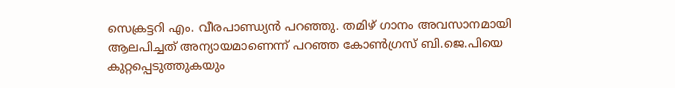സെക്രട്ടറി എം. വീരപാണ്ഡ്യൻ പറഞ്ഞു. തമിഴ് ഗാനം അവസാനമായി ആലപിച്ചത് അന്യായമാണെന്ന് പറഞ്ഞ കോൺഗ്രസ് ബി.ജെ.പിയെ കുറ്റപ്പെടുത്തുകയും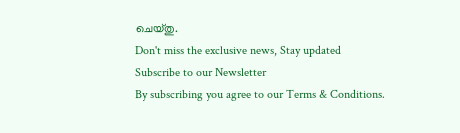ചെയ്തു.
Don't miss the exclusive news, Stay updated
Subscribe to our Newsletter
By subscribing you agree to our Terms & Conditions.